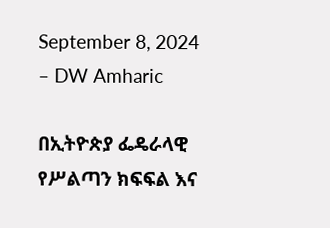September 8, 2024 – DW Amharic

በኢትዮጵያ ፌዴራላዊ የሥልጣን ክፍፍል እና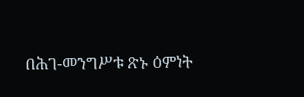በሕገ-መንግሥቱ ጽኑ ዕምነት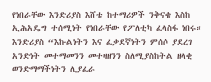የነበራቸው እንድሪያስ እሸቴ ከተማሪዎች ንቅናቄ እስከ ኢሕአዴግ ተሰሚነት የነበራቸው የፖለቲካ ፈላስፋ ነበሩ። እንድሪያስ “እኩልነትን እና ፈቃደኛነትን ምሰሶ ያደረገ አንድነት መተማመንን መተዛዘንን ስለሚያስከትል ዘላቂ ወንድማማችነትን ሊያፈራ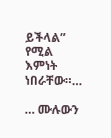ይችላል” የሚል እምነት ነበራቸው።…

… ሙሉውን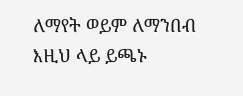ለማየት ወይም ለማንበብ እዚህ ላይ ይጫኑ